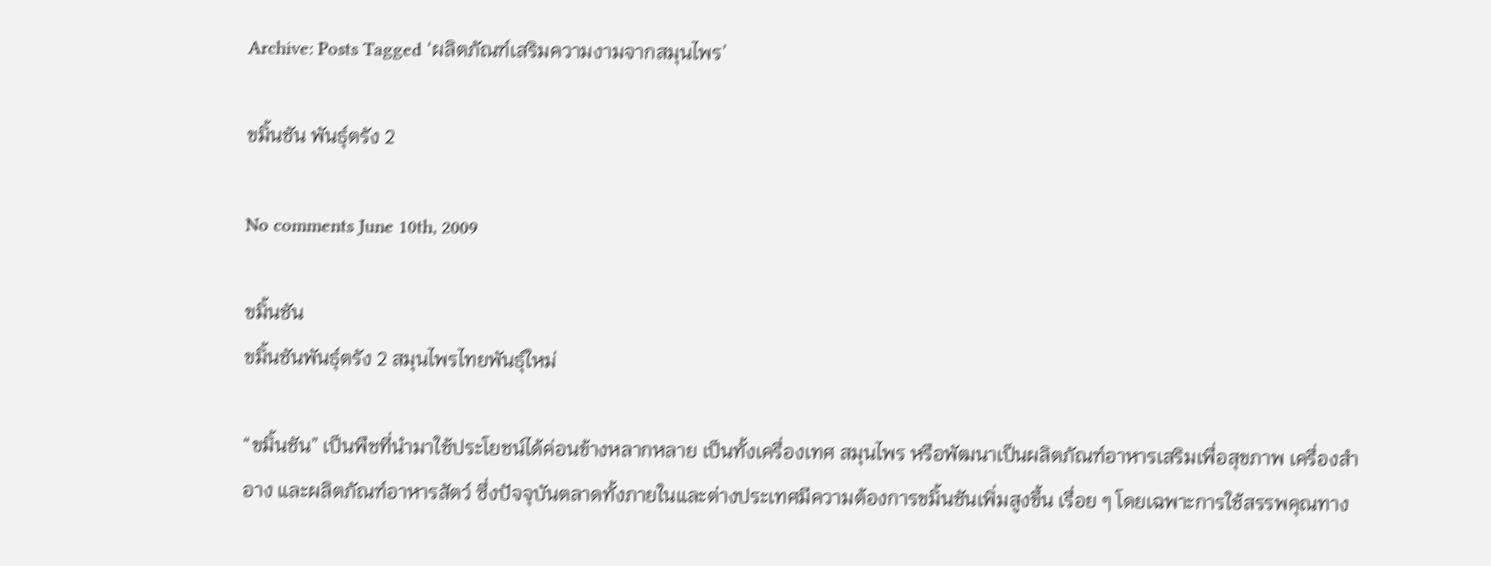Archive: Posts Tagged ‘ผลิตภัณฑ์เสริมความงามจากสมุนไพร’

ขมิ้นชัน พันธุ์ตรัง 2

No comments June 10th, 2009

ขมิ้นชัน
ขมิ้นชันพันธุ์ตรัง 2 สมุนไพรไทยพันธุ์ใหม่

“ขมิ้นชัน” เป็นพืชที่นำมาใช้ประโยชน์ได้ค่อนข้างหลากหลาย เป็นทั้งเครื่องเทศ สมุนไพร หรือพัฒนาเป็นผลิตภัณฑ์อาหารเสริมเพื่อสุขภาพ เครื่องสำอาง และผลิตภัณฑ์อาหารสัตว์ ซึ่งปัจจุบันตลาดทั้งภายในและต่างประเทศมีความต้องการขมิ้นชันเพิ่มสูงขึ้น เรื่อย ๆ โดยเฉพาะการใช้สรรพคุณทาง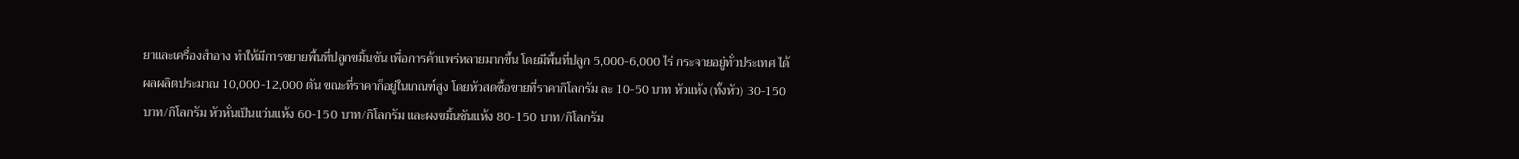ยาและเครื่องสำอาง ทำให้มีการขยายพื้นที่ปลูกขมิ้นชัน เพื่อการค้าแพร่หลายมากขึ้น โดยมีพื้นที่ปลูก 5,000-6,000 ไร่ กระจายอยู่ทั่วประเทศ ได้ผลผลิตประมาณ 10,000-12,000 ตัน ขณะที่ราคาก็อยู่ในเกณฑ์สูง โดยหัวสดซื้อขายที่ราคากิโลกรัม ละ 10-50 บาท หัวแห้ง (ทั้งหัว) 30-150 บาท/กิโลกรัม หัวหั่นเป็นแว่นแห้ง 60-150 บาท/กิโลกรัม และผงขมิ้นชันแห้ง 80-150 บาท/กิโลกรัม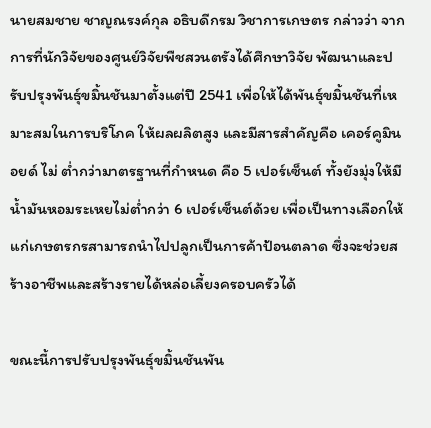นายสมชาย ชาญณรงค์กุล อธิบดีกรม วิชาการเกษตร กล่าวว่า จากการที่นักวิจัยของศูนย์วิจัยพืชสวนตรังได้ศึกษาวิจัย พัฒนาและปรับปรุงพันธุ์ขมิ้นชันมาตั้งแต่ปี 2541 เพื่อให้ได้พันธุ์ขมิ้นชันที่เหมาะสมในการบริโภค ให้ผลผลิตสูง และมีสารสำคัญคือ เคอร์คูมินอยด์ ไม่ ต่ำกว่ามาตรฐานที่กำหนด คือ 5 เปอร์เซ็นต์ ทั้งยังมุ่งให้มีน้ำมันหอมระเหยไม่ต่ำกว่า 6 เปอร์เซ็นต์ด้วย เพื่อเป็นทางเลือกให้แก่เกษตรกรสามารถนำไปปลูกเป็นการค้าป้อนตลาด ซึ่งจะช่วยสร้างอาชีพและสร้างรายได้หล่อเลี้ยงครอบครัวได้

ขณะนี้การปรับปรุงพันธุ์ขมิ้นชันพัน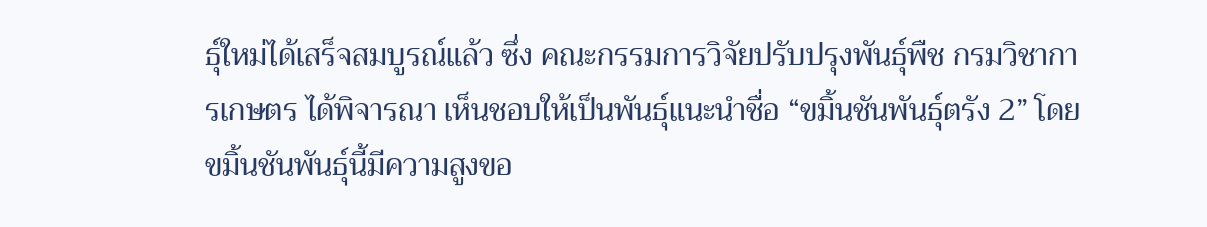ธุ์ใหม่ได้เสร็จสมบูรณ์แล้ว ซึ่ง คณะกรรมการวิจัยปรับปรุงพันธุ์พืช กรมวิชาการเกษตร ได้พิจารณา เห็นชอบให้เป็นพันธุ์แนะนำชื่อ “ขมิ้นชันพันธุ์ตรัง 2” โดยขมิ้นชันพันธุ์นี้มีความสูงขอ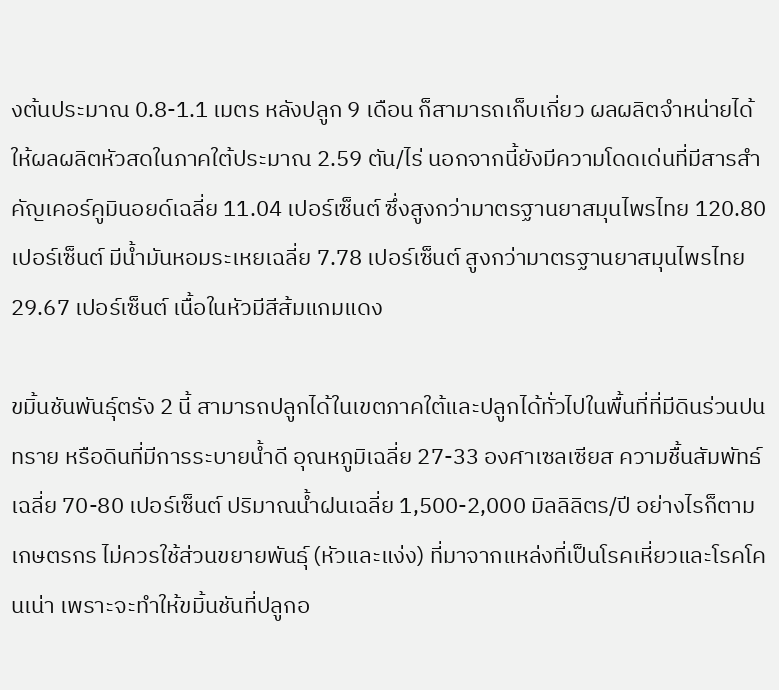งต้นประมาณ 0.8-1.1 เมตร หลังปลูก 9 เดือน ก็สามารถเก็บเกี่ยว ผลผลิตจำหน่ายได้ ให้ผลผลิตหัวสดในภาคใต้ประมาณ 2.59 ตัน/ไร่ นอกจากนี้ยังมีความโดดเด่นที่มีสารสำคัญเคอร์คูมินอยด์เฉลี่ย 11.04 เปอร์เซ็นต์ ซึ่งสูงกว่ามาตรฐานยาสมุนไพรไทย 120.80 เปอร์เซ็นต์ มีน้ำมันหอมระเหยเฉลี่ย 7.78 เปอร์เซ็นต์ สูงกว่ามาตรฐานยาสมุนไพรไทย 29.67 เปอร์เซ็นต์ เนื้อในหัวมีสีส้มแกมแดง

ขมิ้นชันพันธุ์ตรัง 2 นี้ สามารถปลูกได้ในเขตภาคใต้และปลูกได้ทั่วไปในพื้นที่ที่มีดินร่วนปนทราย หรือดินที่มีการระบายน้ำดี อุณหภูมิเฉลี่ย 27-33 องศาเซลเซียส ความชื้นสัมพัทธ์เฉลี่ย 70-80 เปอร์เซ็นต์ ปริมาณน้ำฝนเฉลี่ย 1,500-2,000 มิลลิลิตร/ปี อย่างไรก็ตาม เกษตรกร ไม่ควรใช้ส่วนขยายพันธุ์ (หัวและแง่ง) ที่มาจากแหล่งที่เป็นโรคเหี่ยวและโรคโคนเน่า เพราะจะทำให้ขมิ้นชันที่ปลูกอ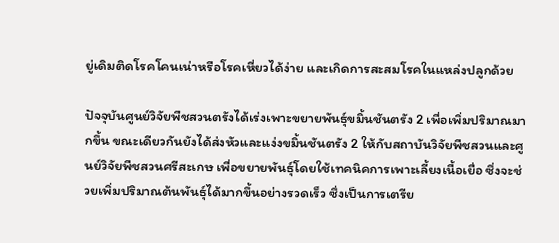ยู่เดิมติดโรคโคนเน่าหรือโรคเหี่ยวได้ง่าย และเกิดการสะสมโรคในแหล่งปลูกด้วย

ปัจจุบันศูนย์วิจัยพืชสวนตรังได้เร่งเพาะขยายพันธุ์ขมิ้นชันตรัง 2 เพื่อเพิ่มปริมาณมากขึ้น ขณะเดียวกันยังได้ส่งหัวและแง่งขมิ้นชันตรัง 2 ให้กับสถาบันวิจัยพืชสวนและศูนย์วิจัยพืชสวนศรีสะเกษ เพื่อขยายพันธุ์โดยใช้เทคนิคการเพาะเลี้ยงเนื้อเยื่อ ซึ่งจะช่วยเพิ่มปริมาณต้นพันธุ์ได้มากขึ้นอย่างรวดเร็ว ซึ่งเป็นการเตรีย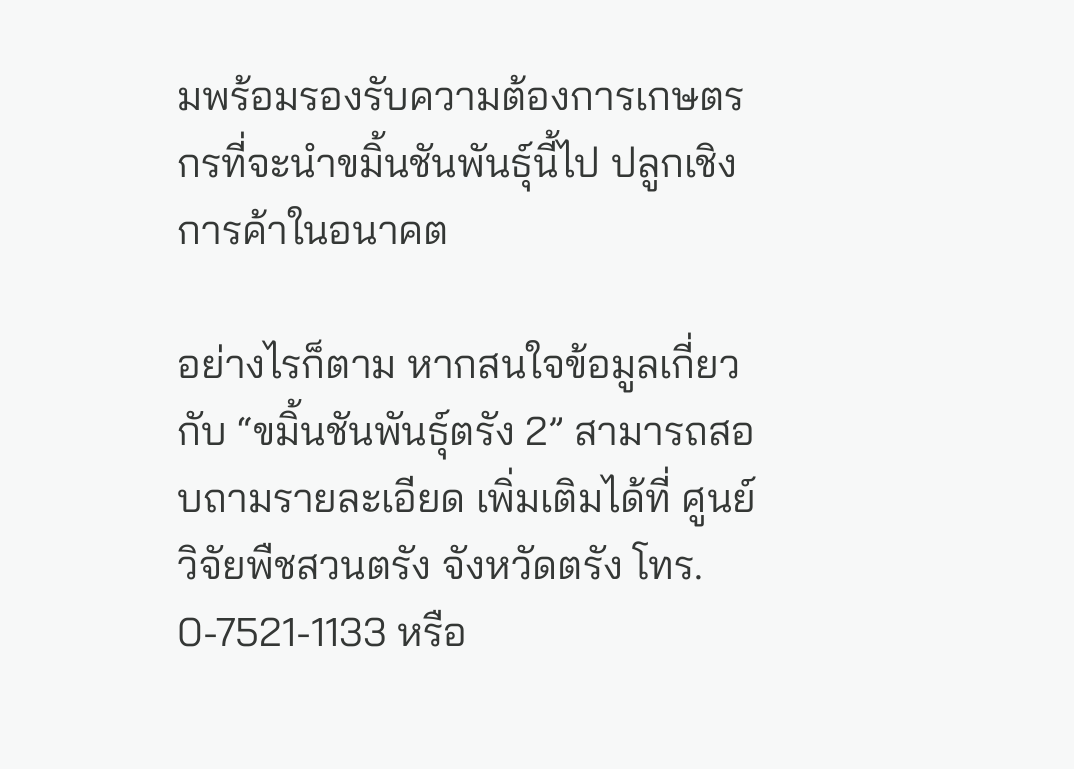มพร้อมรองรับความต้องการเกษตรกรที่จะนำขมิ้นชันพันธุ์นี้ไป ปลูกเชิงการค้าในอนาคต

อย่างไรก็ตาม หากสนใจข้อมูลเกี่ยวกับ “ขมิ้นชันพันธุ์ตรัง 2” สามารถสอบถามรายละเอียด เพิ่มเติมได้ที่ ศูนย์วิจัยพืชสวนตรัง จังหวัดตรัง โทร. 0-7521-1133 หรือ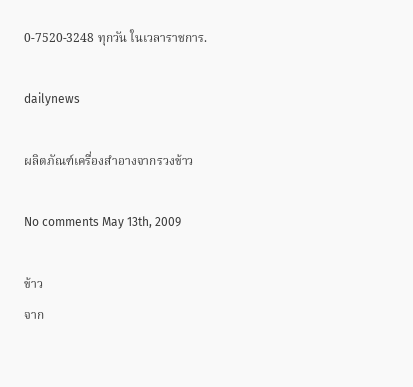0-7520-3248 ทุกวัน ในเวลาราชการ.

dailynews

ผลิตภัณฑ์เครื่องสำอางจากรวงข้าว

No comments May 13th, 2009

ข้าว
จาก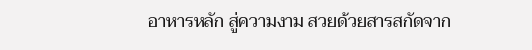อาหารหลัก สู่ความงาม สวยด้วยสารสกัดจาก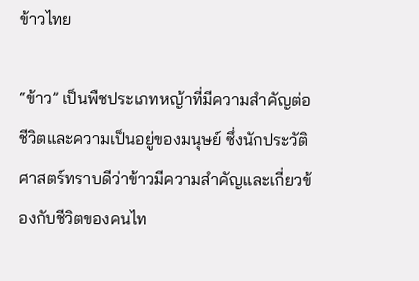ข้าวไทย

“ข้าว” เป็นพืชประเภทหญ้าที่มีความสำคัญต่อชีวิตและความเป็นอยู่ของมนุษย์ ซึ่งนักประวัติศาสตร์ทราบดีว่าข้าวมีความสำคัญและเกี่ยวข้องกับชีวิตของคนไท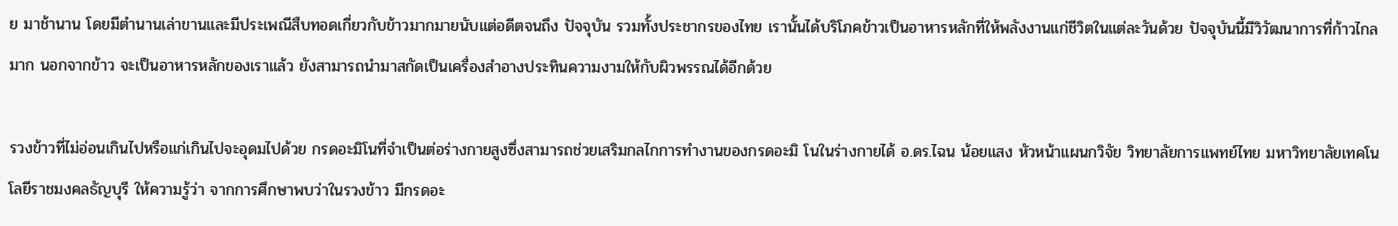ย มาช้านาน โดยมีตำนานเล่าขานและมีประเพณีสืบทอดเกี่ยวกับข้าวมากมายนับแต่อดีตจนถึง ปัจจุบัน รวมทั้งประชากรของไทย เรานั้นได้บริโภคข้าวเป็นอาหารหลักที่ให้พลังงานแก่ชีวิตในแต่ละวันด้วย ปัจจุบันนี้มีวิวัฒนาการที่ก้าวไกลมาก นอกจากข้าว จะเป็นอาหารหลักของเราแล้ว ยังสามารถนำมาสกัดเป็นเครื่องสำอางประทินความงามให้กับผิวพรรณได้อีกด้วย

รวงข้าวที่ไม่อ่อนเกินไปหรือแก่เกินไปจะอุดมไปด้วย กรดอะมิโนที่จำเป็นต่อร่างกายสูงซึ่งสามารถช่วยเสริมกลไกการทำงานของกรดอะมิ โนในร่างกายได้ อ.ดร.ไฉน น้อยแสง หัวหน้าแผนกวิจัย วิทยาลัยการแพทย์ไทย มหาวิทยาลัยเทคโน โลยีราชมงคลธัญบุรี ให้ความรู้ว่า จากการศึกษาพบว่าในรวงข้าว มีกรดอะ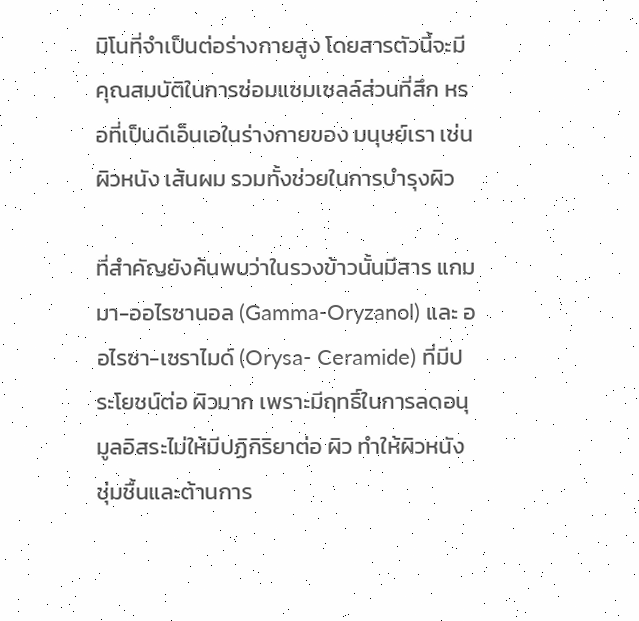มิโนที่จำเป็นต่อร่างกายสูง โดยสารตัวนี้จะมีคุณสมบัติในการซ่อมแซมเซลล์ส่วนที่สึก หรอที่เป็นดีเอ็นเอในร่างกายของ มนุษย์เรา เช่น ผิวหนัง เส้นผม รวมทั้งช่วยในการบำรุงผิว

ที่สำคัญยังค้นพบว่าในรวงข้าวนั้นมีสาร แกมมา-ออไรซานอล (Gamma-Oryzanol) และ ออไรซา-เซราไมด์ (Orysa- Ceramide) ที่มีประโยชน์ต่อ ผิวมาก เพราะมีฤทธิ์ในการลดอนุมูลอิสระไม่ให้มีปฏิกิริยาต่อ ผิว ทำให้ผิวหนังชุ่มชื้นและต้านการ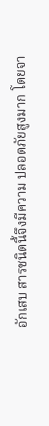อักเสบ สารชนิดนี้จึงมีความ ปลอดภัยสูงมาก โดยจา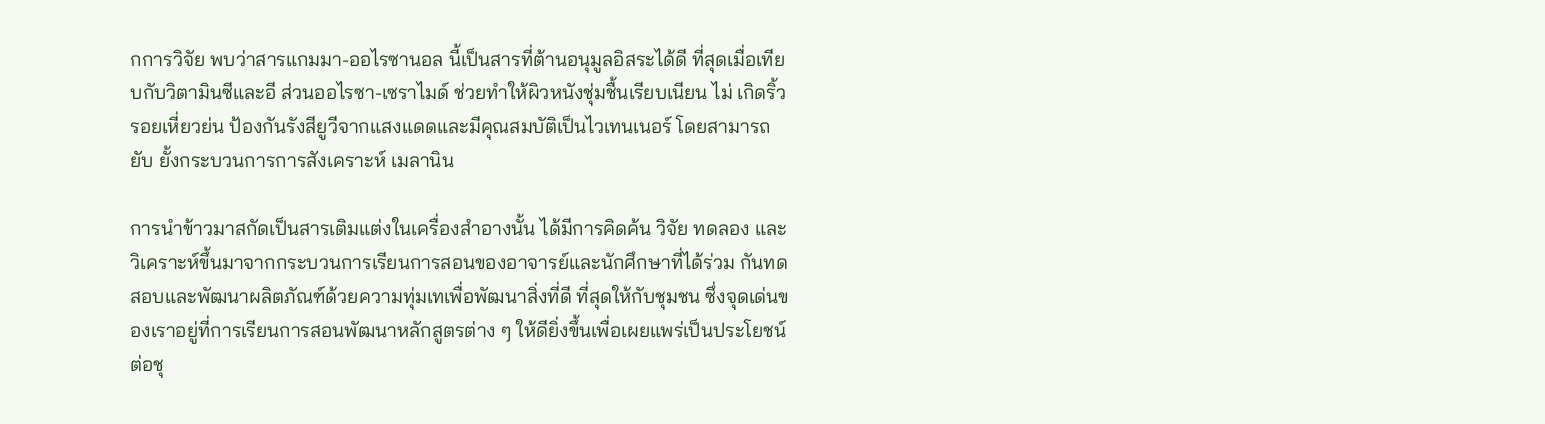กการวิจัย พบว่าสารแกมมา-ออไรซานอล นี้เป็นสารที่ต้านอนุมูลอิสระได้ดี ที่สุดเมื่อเทียบกับวิตามินซีและอี ส่วนออไรซา-เซราไมด์ ช่วยทำให้ผิวหนังชุ่มชื้นเรียบเนียน ไม่ เกิดริ้วรอยเหี่ยวย่น ป้องกันรังสียูวีจากแสงแดดและมีคุณสมบัติเป็นไวเทนเนอร์ โดยสามารถยับ ยั้งกระบวนการการสังเคราะห์ เมลานิน

การนำข้าวมาสกัดเป็นสารเติมแต่งในเครื่องสำอางนั้น ได้มีการคิดค้น วิจัย ทดลอง และวิเคราะห์ขึ้นมาจากกระบวนการเรียนการสอนของอาจารย์และนักศึกษาที่ได้ร่วม กันทดสอบและพัฒนาผลิตภัณฑ์ด้วยความทุ่มเทเพื่อพัฒนาสิ่งที่ดี ที่สุดให้กับชุมชน ซึ่งจุดเด่นของเราอยู่ที่การเรียนการสอนพัฒนาหลักสูตรต่าง ๆ ให้ดียิ่งขึ้นเพื่อเผยแพร่เป็นประโยชน์ต่อชุ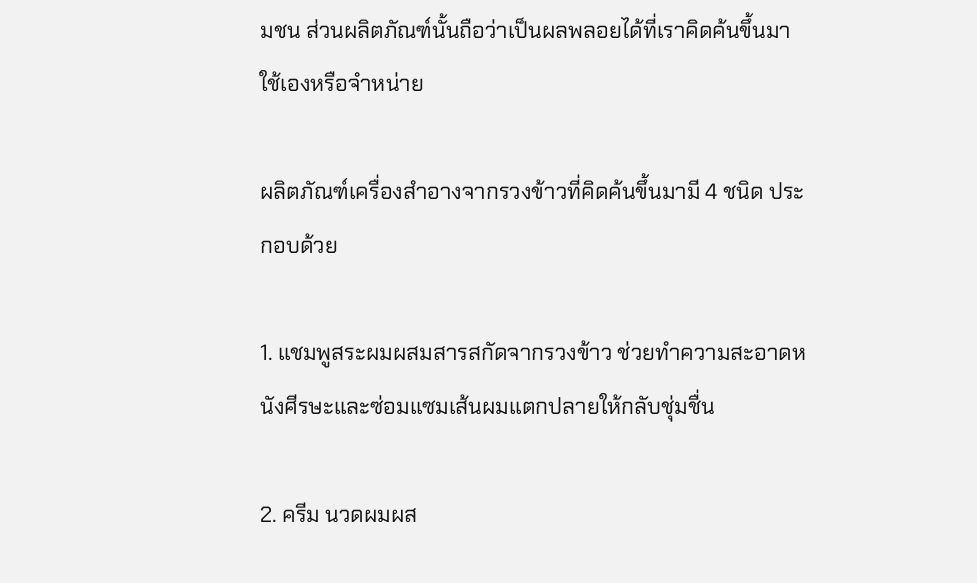มชน ส่วนผลิตภัณฑ์นั้นถือว่าเป็นผลพลอยได้ที่เราคิดค้นขึ้นมาใช้เองหรือจำหน่าย

ผลิตภัณฑ์เครื่องสำอางจากรวงข้าวที่คิดค้นขึ้นมามี 4 ชนิด ประกอบด้วย

1. แชมพูสระผมผสมสารสกัดจากรวงข้าว ช่วยทำความสะอาดหนังศีรษะและซ่อมแซมเส้นผมแตกปลายให้กลับชุ่มชื่น

2. ครีม นวดผมผส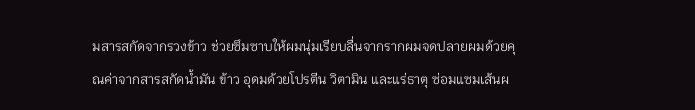มสารสกัดจากรวงข้าว ช่วยซึมซาบให้ผมนุ่มเรียบลื่นจากรากผมจดปลายผมด้วยคุณค่าจากสารสกัดน้ำมัน ข้าว อุดมด้วยโปรตีน วิตามิน และแร่ธาตุ ซ่อมแซมเส้นผ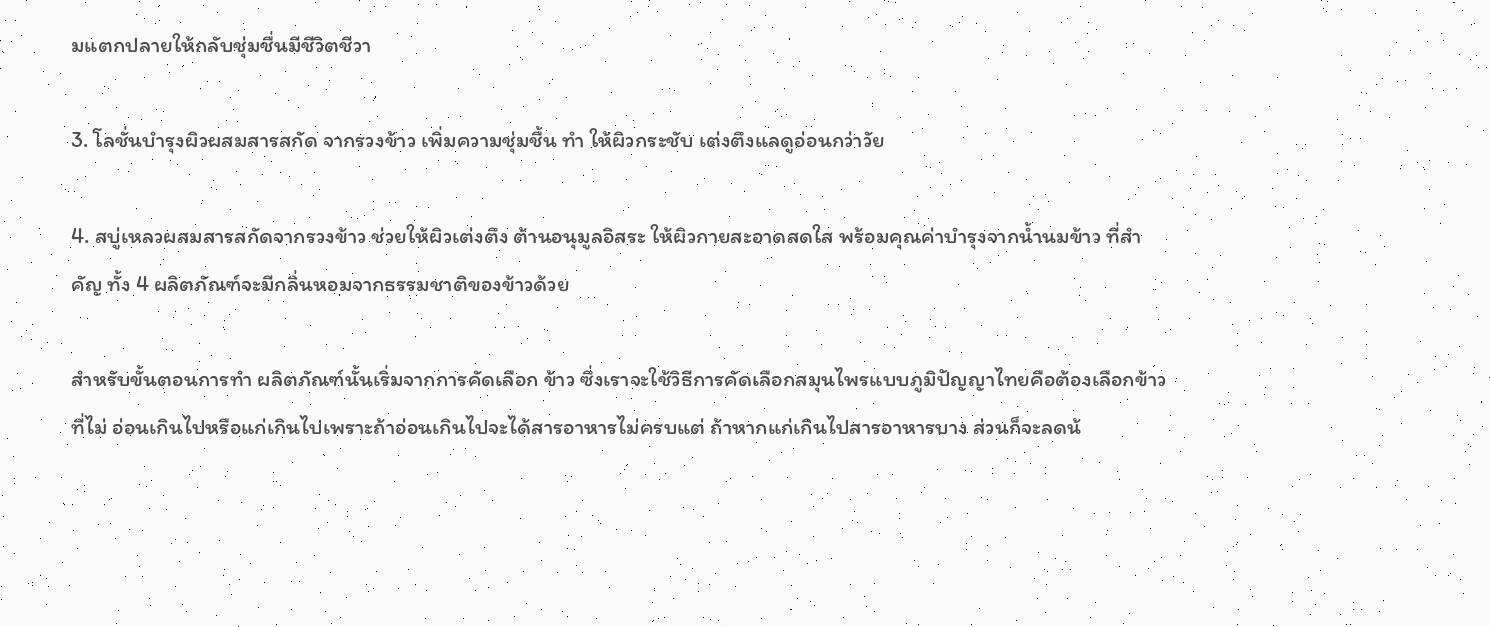มแตกปลายให้กลับชุ่มชื่นมีชีวิตชีวา

3. โลชั่นบำรุงผิวผสมสารสกัด จากรวงข้าว เพิ่มความชุ่มชื้น ทำ ให้ผิวกระชับ เต่งตึงแลดูอ่อนกว่าวัย

4. สบู่เหลวผสมสารสกัดจากรวงข้าว ช่วยให้ผิวเต่งตึง ต้านอนุมูลอิสระ ให้ผิวกายสะอาดสดใส พร้อมคุณค่าบำรุงจากน้ำนมข้าว ที่สำคัญ ทั้ง 4 ผลิตภัณฑ์จะมีกลิ่นหอมจากธรรมชาติของข้าวด้วย

สำหรับขั้นตอนการทำ ผลิตภัณฑ์นั้นเริ่มจากการคัดเลือก ข้าว ซึ่งเราจะใช้วิธีการคัดเลือกสมุนไพรแบบภูมิปัญญาไทยคือต้องเลือกข้าวที่ไม่ อ่อนเกินไปหรือแก่เกินไปเพราะถ้าอ่อนเกินไปจะได้สารอาหารไม่ครบแต่ ถ้าหากแก่เกินไปสารอาหารบาง ส่วนก็จะลดน้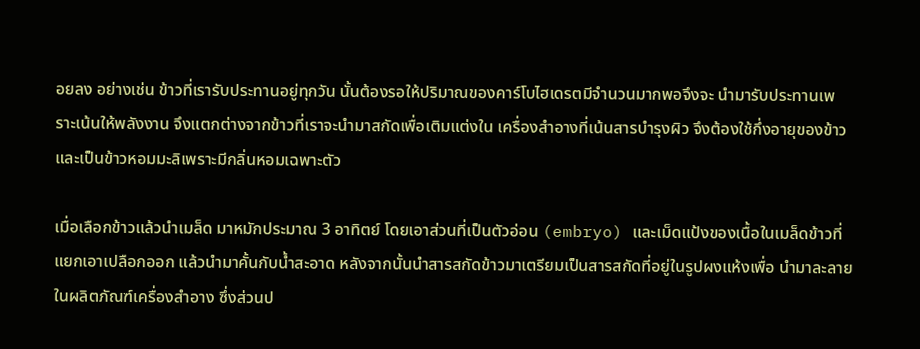อยลง อย่างเช่น ข้าวที่เรารับประทานอยู่ทุกวัน นั้นต้องรอให้ปริมาณของคาร์โบไฮเดรตมีจำนวนมากพอจึงจะ นำมารับประทานเพราะเน้นให้พลังงาน จึงแตกต่างจากข้าวที่เราจะนำมาสกัดเพื่อเติมแต่งใน เครื่องสำอางที่เน้นสารบำรุงผิว จึงต้องใช้กึ่งอายุของข้าวและเป็นข้าวหอมมะลิเพราะมีกลิ่นหอมเฉพาะตัว

เมื่อเลือกข้าวแล้วนำเมล็ด มาหมักประมาณ 3 อาทิตย์ โดยเอาส่วนที่เป็นตัวอ่อน (embryo) และเม็ดแป้งของเนื้อในเมล็ดข้าวที่แยกเอาเปลือกออก แล้วนำมาคั้นกับน้ำสะอาด หลังจากนั้นนำสารสกัดข้าวมาเตรียมเป็นสารสกัดที่อยู่ในรูปผงแห้งเพื่อ นำมาละลายในผลิตภัณฑ์เครื่องสำอาง ซึ่งส่วนป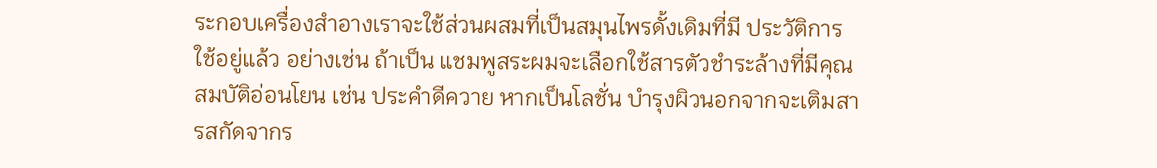ระกอบเครื่องสำอางเราจะใช้ส่วนผสมที่เป็นสมุนไพรดั้งเดิมที่มี ประวัติการ ใช้อยู่แล้ว อย่างเช่น ถ้าเป็น แชมพูสระผมจะเลือกใช้สารตัวชำระล้างที่มีคุณสมบัติอ่อนโยน เช่น ประคำดีควาย หากเป็นโลชั่น บำรุงผิวนอกจากจะเติมสารสกัดจากร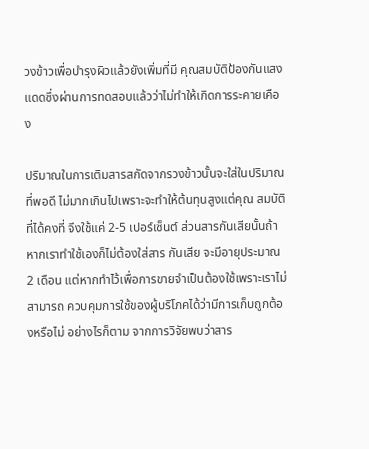วงข้าวเพื่อบำรุงผิวแล้วยังเพิ่มที่มี คุณสมบัติป้องกันแสงแดดซึ่งผ่านการทดสอบแล้วว่าไม่ทำให้เกิดการระคายเคือง

ปริมาณในการเติมสารสกัดจากรวงข้าวนั้นจะใส่ในปริมาณที่พอดี ไม่มากเกินไปเพราะจะทำให้ต้นทุนสูงแต่คุณ สมบัติที่ได้คงที่ จึงใช้แค่ 2-5 เปอร์เซ็นต์ ส่วนสารกันเสียนั้นถ้าหากเราทำใช้เองก็ไม่ต้องใส่สาร กันเสีย จะมีอายุประมาณ 2 เดือน แต่หากทำไว้เพื่อการขายจำเป็นต้องใช้เพราะเราไม่สามารถ ควบคุมการใช้ของผู้บริโภคได้ว่ามีการเก็บถูกต้องหรือไม่ อย่างไรก็ตาม จากการวิจัยพบว่าสาร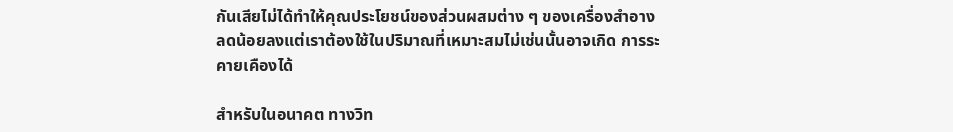กันเสียไม่ได้ทำให้คุณประโยชน์ของส่วนผสมต่าง ๆ ของเครื่องสำอางลดน้อยลงแต่เราต้องใช้ในปริมาณที่เหมาะสมไม่เช่นนั้นอาจเกิด การระคายเคืองได้

สำหรับในอนาคต ทางวิท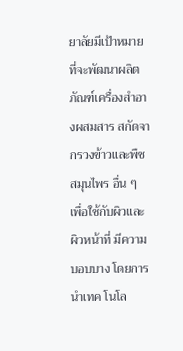ยาลัยมีเป้าหมายที่จะพัฒนาผลิตภัณฑ์เครื่องสำอางผสมสาร สกัดจากรวงข้าวและพืชสมุนไพร อื่น ๆ เพื่อใช้กับผิวและผิวหน้าที่ มีความบอบบาง โดยการนำเทค โนโล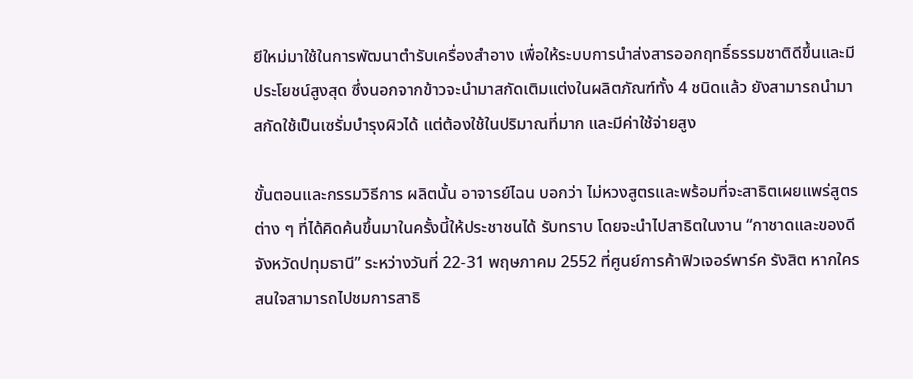ยีใหม่มาใช้ในการพัฒนาตำรับเครื่องสำอาง เพื่อให้ระบบการนำส่งสารออกฤทธิ์ธรรมชาติดีขึ้นและมีประโยชน์สูงสุด ซึ่งนอกจากข้าวจะนำมาสกัดเติมแต่งในผลิตภัณฑ์ทั้ง 4 ชนิดแล้ว ยังสามารถนำมาสกัดใช้เป็นเซรั่มบำรุงผิวได้ แต่ต้องใช้ในปริมาณที่มาก และมีค่าใช้จ่ายสูง

ขั้นตอนและกรรมวิธีการ ผลิตนั้น อาจารย์ไฉน บอกว่า ไม่หวงสูตรและพร้อมที่จะสาธิตเผยแพร่สูตรต่าง ๆ ที่ได้คิดค้นขึ้นมาในครั้งนี้ให้ประชาชนได้ รับทราบ โดยจะนำไปสาธิตในงาน “กาชาดและของดีจังหวัดปทุมธานี” ระหว่างวันที่ 22-31 พฤษภาคม 2552 ที่ศูนย์การค้าฟิวเจอร์พาร์ค รังสิต หากใครสนใจสามารถไปชมการสาธิ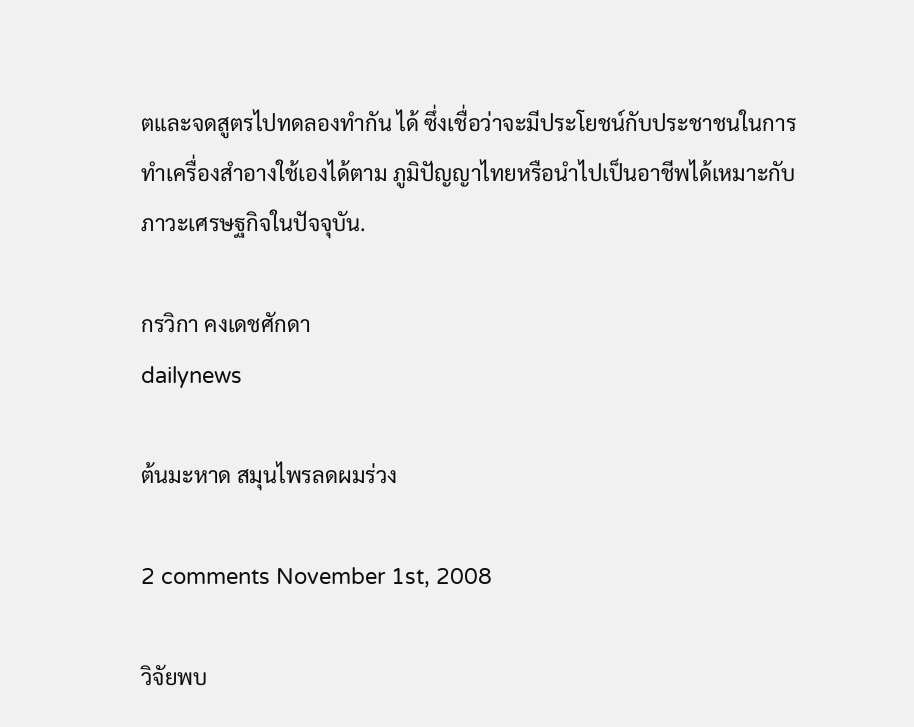ตและจดสูตรไปทดลองทำกัน ได้ ซึ่งเชื่อว่าจะมีประโยชน์กับประชาชนในการทำเครื่องสำอางใช้เองได้ตาม ภูมิปัญญาไทยหรือนำไปเป็นอาชีพได้เหมาะกับภาวะเศรษฐกิจในปัจจุบัน.

กรวิกา คงเดชศักดา
dailynews

ต้นมะหาด สมุนไพรลดผมร่วง

2 comments November 1st, 2008

วิจัยพบ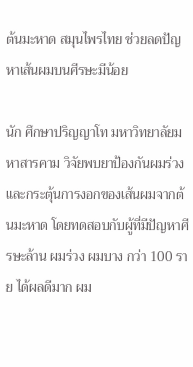ต้นมะหาด สมุนไพรไทย ช่วยลดปัญหาเส้นผมบนศีรษะมีน้อย

นัก ศึกษาปริญญาโท มหาวิทยาลัยมหาสารคาม วิจัยพบยาป้องกันผมร่วงและกระตุ้นการงอกของเส้นผมจากต้นมะหาด โดยทดสอบกับผู้ที่มีปัญหาศีรษะล้าน ผมร่วง ผมบาง กว่า 100 ราย ได้ผลดีมาก ผม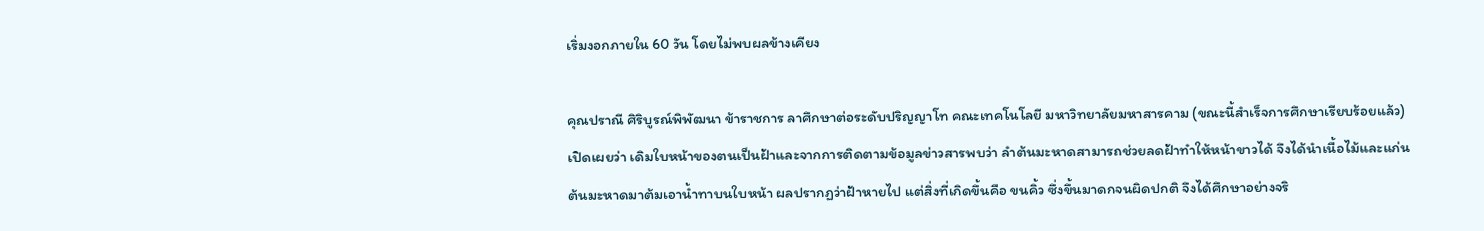เริ่มงอกภายใน 60 วัน โดยไม่พบผลข้างเคียง

คุณปราณี ศิริบูรณ์พิพัฒนา ข้าราชการ ลาศึกษาต่อระดับปริญญาโท คณะเทคโนโลยี มหาวิทยาลัยมหาสารคาม (ขณะนี้สำเร็จการศึกษาเรียบร้อยแล้ว) เปิดเผยว่า เดิมใบหน้าของตนเป็นฝ้าและจากการติดตามข้อมูลข่าวสารพบว่า ลำต้นมะหาดสามารถช่วยลดฝ้าทำให้หน้าขาวได้ จึงได้นำเนื้อไม้และแก่นต้นมะหาดมาต้มเอาน้ำทาบนใบหน้า ผลปรากฏว่าฝ้าหายไป แต่สิ่งที่เกิดขึ้นคือ ขนคิ้ว ซึ่งขึ้นมาดกจนผิดปกติ จึงได้ศึกษาอย่างจริ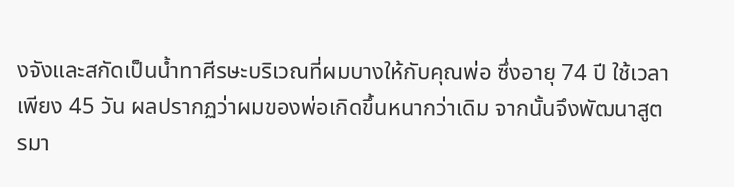งจังและสกัดเป็นน้ำทาศีรษะบริเวณที่ผมบางให้กับคุณพ่อ ซึ่งอายุ 74 ปี ใช้เวลาเพียง 45 วัน ผลปรากฏว่าผมของพ่อเกิดขึ้นหนากว่าเดิม จากนั้นจึงพัฒนาสูตรมา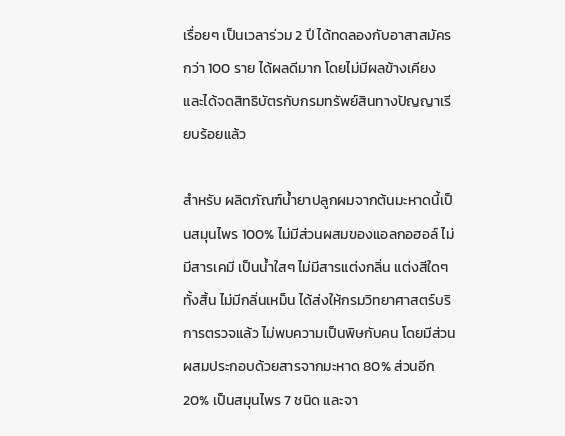เรื่อยๆ เป็นเวลาร่วม 2 ปี ได้ทดลองกับอาสาสมัครกว่า 100 ราย ได้ผลดีมาก โดยไม่มีผลข้างเคียง และได้จดสิทธิบัตรกับกรมทรัพย์สินทางปัญญาเรียบร้อยแล้ว

สำหรับ ผลิตภัณฑ์น้ำยาปลูกผมจากต้นมะหาดนี้เป็นสมุนไพร 100% ไม่มีส่วนผสมของแอลกอฮอล์ ไม่มีสารเคมี เป็นน้ำใสๆ ไม่มีสารแต่งกลิ่น แต่งสีใดๆ ทั้งสิ้น ไม่มีกลิ่นเหม็น ได้ส่งให้กรมวิทยาศาสตร์บริการตรวจแล้ว ไม่พบความเป็นพิษกับคน โดยมีส่วนผสมประกอบด้วยสารจากมะหาด 80% ส่วนอีก 20% เป็นสมุนไพร 7 ชนิด และจา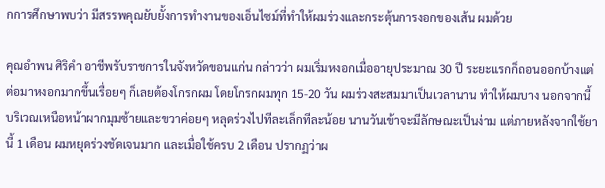กการศึกษาพบว่า มีสรรพคุณยับยั้งการทำงานของเอ็นไซม์ที่ทำให้ผมร่วงและกระตุ้นการงอกของเส้น ผมด้วย

คุณอำพน ศิริคำ อาชีพรับราชการในจังหวัดขอนแก่น กล่าวว่า ผมเริ่มหงอกเมื่ออายุประมาณ 30 ปี ระยะแรกก็ถอนออกบ้างแต่ต่อมาหงอกมากขึ้นเรื่อยๆ ก็เลยต้องโกรกผม โดยโกรกผมทุก 15-20 วัน ผมร่วงสะสมมาเป็นเวลานาน ทำให้ผมบาง นอกจากนี้ บริเวณเหนือหน้าผากมุมซ้ายและขวาค่อยๆ หลุดร่วงไปทีละเล็กทีละน้อย นานวันเข้าจะมีลักษณะเป็นง่าม แต่ภายหลังจากใช้ยานี้ 1 เดือน ผมหยุดร่วงชัดเจนมาก และเมื่อใช้ครบ 2 เดือน ปรากฏว่าผ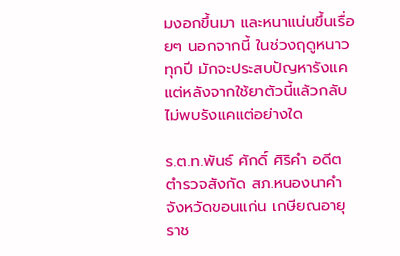มงอกขึ้นมา และหนาแน่นขึ้นเรื่อยๆ นอกจากนี้ ในช่วงฤดูหนาวทุกปี มักจะประสบปัญหารังแค แต่หลังจากใช้ยาตัวนี้แล้วกลับไม่พบรังแคแต่อย่างใด

ร.ต.ท.พันธ์ ศักดิ์ ศิริคำ อดีตตำรวจสังกัด สภ.หนองนาคำ จังหวัดขอนแก่น เกษียณอายุราช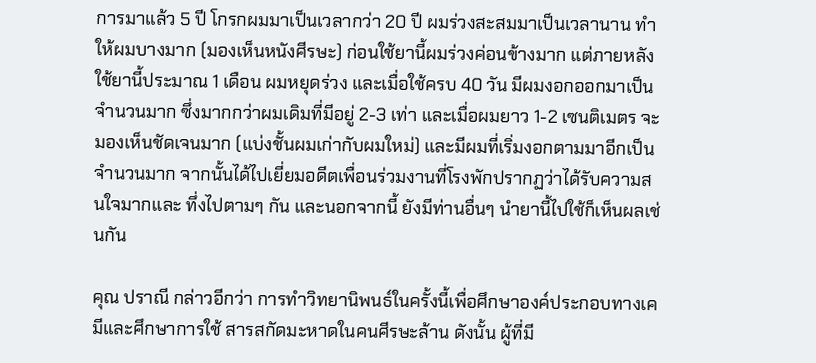การมาแล้ว 5 ปี โกรกผมมาเป็นเวลากว่า 20 ปี ผมร่วงสะสมมาเป็นเวลานาน ทำให้ผมบางมาก (มองเห็นหนังศีรษะ) ก่อนใช้ยานี้ผมร่วงค่อนข้างมาก แต่ภายหลังใช้ยานี้ประมาณ 1 เดือน ผมหยุดร่วง และเมื่อใช้ครบ 40 วัน มีผมงอกออกมาเป็นจำนวนมาก ซึ่งมากกว่าผมเดิมที่มีอยู่ 2-3 เท่า และเมื่อผมยาว 1-2 เซนติเมตร จะมองเห็นชัดเจนมาก (แบ่งชั้นผมเก่ากับผมใหม่) และมีผมที่เริ่มงอกตามมาอีกเป็นจำนวนมาก จากนั้นได้ไปเยี่ยมอดีตเพื่อนร่วมงานที่โรงพักปรากฏว่าได้รับความสนใจมากและ ทึ่งไปตามๆ กัน และนอกจากนี้ ยังมีท่านอื่นๆ นำยานี้ไปใช้ก็เห็นผลเช่นกัน

คุณ ปราณี กล่าวอีกว่า การทำวิทยานิพนธ์ในครั้งนี้เพื่อศึกษาองค์ประกอบทางเคมีและศึกษาการใช้ สารสกัดมะหาดในคนศีรษะล้าน ดังนั้น ผู้ที่มี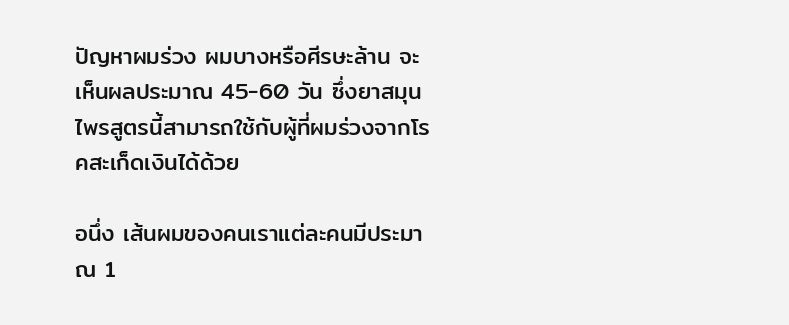ปัญหาผมร่วง ผมบางหรือศีรษะล้าน จะเห็นผลประมาณ 45-60 วัน ซึ่งยาสมุนไพรสูตรนี้สามารถใช้กับผู้ที่ผมร่วงจากโรคสะเก็ดเงินได้ด้วย

อนึ่ง เส้นผมของคนเราแต่ละคนมีประมาณ 1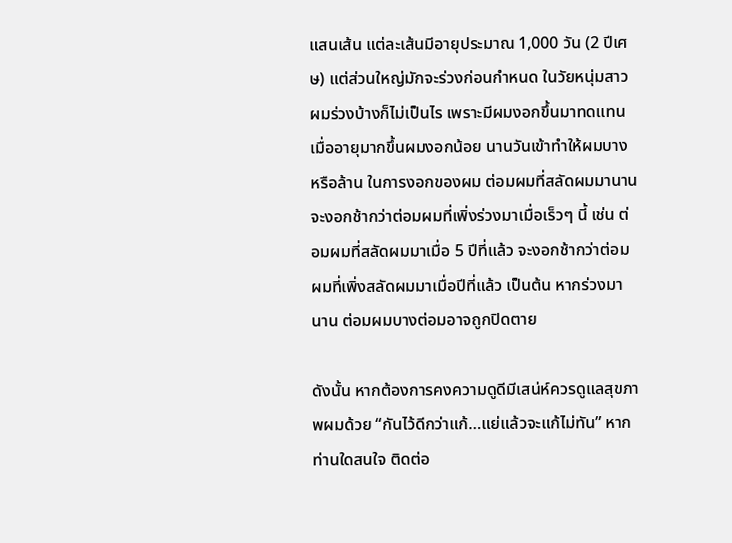แสนเส้น แต่ละเส้นมีอายุประมาณ 1,000 วัน (2 ปีเศษ) แต่ส่วนใหญ่มักจะร่วงก่อนกำหนด ในวัยหนุ่มสาวผมร่วงบ้างก็ไม่เป็นไร เพราะมีผมงอกขึ้นมาทดแทน เมื่ออายุมากขึ้นผมงอกน้อย นานวันเข้าทำให้ผมบาง หรือล้าน ในการงอกของผม ต่อมผมที่สลัดผมมานานจะงอกช้ากว่าต่อมผมที่เพิ่งร่วงมาเมื่อเร็วๆ นี้ เช่น ต่อมผมที่สลัดผมมาเมื่อ 5 ปีที่แล้ว จะงอกช้ากว่าต่อมผมที่เพิ่งสลัดผมมาเมื่อปีที่แล้ว เป็นต้น หากร่วงมานาน ต่อมผมบางต่อมอาจถูกปิดตาย

ดังนั้น หากต้องการคงความดูดีมีเสน่ห์ควรดูแลสุขภาพผมด้วย “กันไว้ดีกว่าแก้…แย่แล้วจะแก้ไม่ทัน” หากท่านใดสนใจ ติดต่อ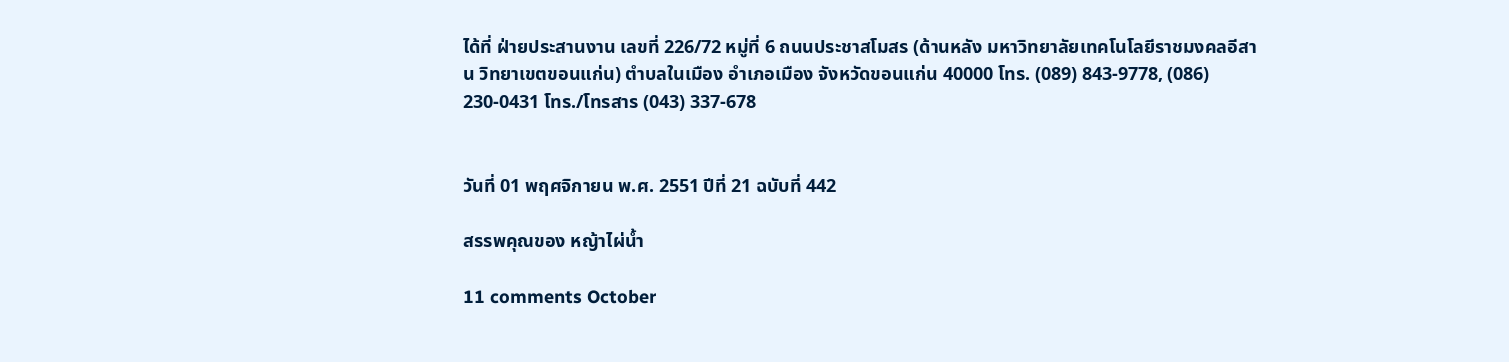ได้ที่ ฝ่ายประสานงาน เลขที่ 226/72 หมู่ที่ 6 ถนนประชาสโมสร (ด้านหลัง มหาวิทยาลัยเทคโนโลยีราชมงคลอีสาน วิทยาเขตขอนแก่น) ตำบลในเมือง อำเภอเมือง จังหวัดขอนแก่น 40000 โทร. (089) 843-9778, (086) 230-0431 โทร./โทรสาร (043) 337-678


วันที่ 01 พฤศจิกายน พ.ศ. 2551 ปีที่ 21 ฉบับที่ 442

สรรพคุณของ หญ้าไผ่นํ้า

11 comments October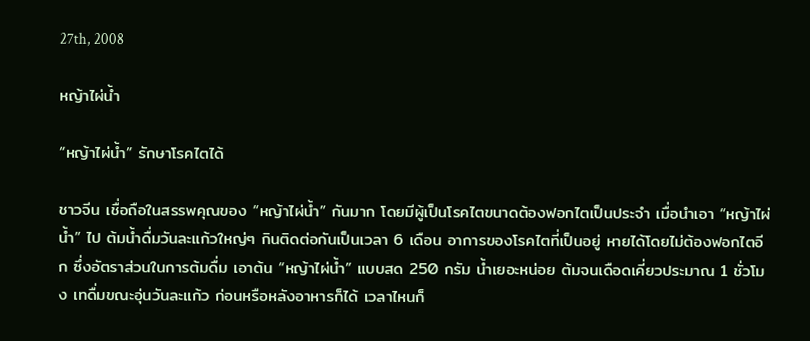27th, 2008

หญ้าไผ่น้ำ

“หญ้าไผ่นํ้า” รักษาโรคไตได้

ชาวจีน เชื่อถือในสรรพคุณของ “หญ้าไผ่นํ้า” กันมาก โดยมีผู้เป็นโรคไตขนาดต้องฟอกไตเป็นประจำ เมื่อนำเอา “หญ้าไผ่นํ้า” ไป ต้มนํ้าดื่มวันละแก้วใหญ่ๆ กินติดต่อกันเป็นเวลา 6 เดือน อาการของโรคไตที่เป็นอยู่ หายได้โดยไม่ต้องฟอกไตอีก ซึ่งอัตราส่วนในการต้มดื่ม เอาต้น “หญ้าไผ่นํ้า” แบบสด 250 กรัม นํ้าเยอะหน่อย ต้มจนเดือดเคี่ยวประมาณ 1 ชั่วโมง เทดื่มขณะอุ่นวันละแก้ว ก่อนหรือหลังอาหารก็ได้ เวลาไหนก็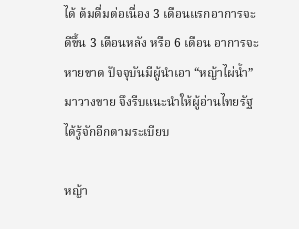ได้ ต้มดื่มต่อเนื่อง 3 เดือนแรกอาการจะดีขึ้น 3 เดือนหลัง หรือ 6 เดือน อาการจะหายขาด ปัจจุบันมีผู้นำเอา “หญ้าไผ่นํ้า” มาวางขาย จึงรีบแนะนำให้ผู้อ่านไทยรัฐได้รู้จักอีกตามระเบียบ

หญ้า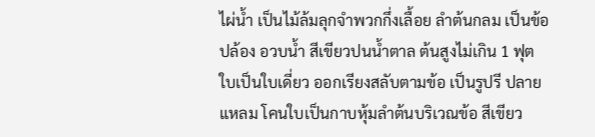ไผ่นํ้า เป็นไม้ล้มลุกจำพวกกึ่งเลื้อย ลำต้นกลม เป็นข้อปล้อง อวบนํ้า สีเขียวปนนํ้าตาล ต้นสูงไม่เกิน 1 ฟุต ใบเป็นใบเดี่ยว ออกเรียงสลับตามข้อ เป็นรูปรี ปลายแหลม โคนใบเป็นกาบหุ้มลำต้นบริเวณข้อ สีเขียว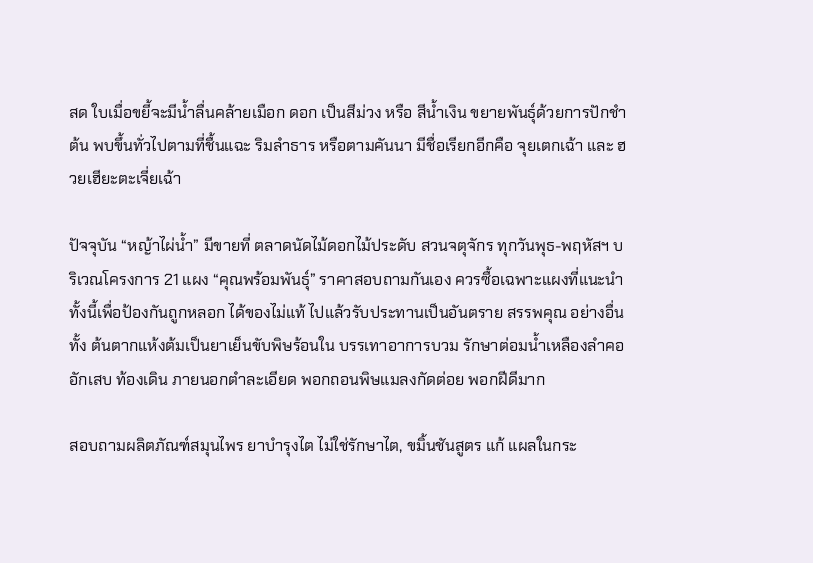สด ใบเมื่อขยี้จะมีนํ้าลื่นคล้ายเมือก ดอก เป็นสีม่วง หรือ สีนํ้าเงิน ขยายพันธุ์ด้วยการปักชำต้น พบขึ้นทั่วไปตามที่ชื้นแฉะ ริมลำธาร หรือตามคันนา มีชื่อเรียกอีกคือ จุยเตกเฉ้า และ ฮวยเฮียะตะเจี่ยเฉ้า

ปัจจุบัน “หญ้าไผ่นํ้า” มีขายที่ ตลาดนัดไม้ดอกไม้ประดับ สวนจตุจักร ทุกวันพุธ-พฤหัสฯ บริเวณโครงการ 21 แผง “คุณพร้อมพันธุ์” ราคาสอบถามกันเอง ควรซื้อเฉพาะแผงที่แนะนำ ทั้งนี้เพื่อป้องกันถูกหลอก ได้ของไม่แท้ ไปแล้วรับประทานเป็นอันตราย สรรพคุณ อย่างอื่น ทั้ง ต้นตากแห้งต้มเป็นยาเย็นขับพิษร้อนใน บรรเทาอาการบวม รักษาต่อมนํ้าเหลืองลำคออักเสบ ท้องเดิน ภายนอกตำละเอียด พอกถอนพิษแมลงกัดต่อย พอกฝีดีมาก

สอบถามผลิตภัณฑ์สมุนไพร ยาบำรุงไต ไม่ใช่รักษาไต, ขมิ้นชันสูตร แก้ แผลในกระ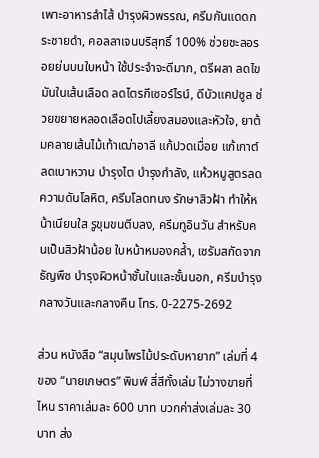เพาะอาหารลำไส้ บำรุงผิวพรรณ, ครีมกันแดดกระชายดำ, คอลลาเจนบริสุทธิ์ 100% ช่วยชะลอรอยย่นบนใบหน้า ใช้ประจำจะดีมาก, ตรีผลา ลดไขมันในเส้นเลือด ลดไตรกีเซอร์ไรน์, ดีบัวแคปซูล ช่วยขยายหลอดเลือดไปเลี้ยงสมองและหัวใจ, ยาต้มคลายเส้นไม้เท้าเฒ่าอาลี แก้ปวดเมื่อย แก้เกาต์ ลดเบาหวาน บำรุงไต บำรุงกำลัง, แห้วหมูสูตรลดความดันโลหิต, ครีมโลดทนง รักษาสิวฝ้า ทำให้หน้าเนียนใส รูขุมขนตีบลง, ครีมทูอินวัน สำหรับคนเป็นสิวฝ้าน้อย ใบหน้าหมองคลํ้า, เซรัมสกัดจากธัญพืช บำรุงผิวหน้าชั้นในและชั้นนอก, ครีมบำรุงกลางวันและกลางคืน โทร. 0-2275-2692

ส่วน หนังสือ “สมุนไพรไม้ประดับหายาก” เล่มที่ 4 ของ “นายเกษตร” พิมพ์ สี่สีทั้งเล่ม ไม่วางขายที่ไหน ราคาเล่มละ 600 บาท บวกค่าส่งเล่มละ 30 บาท ส่ง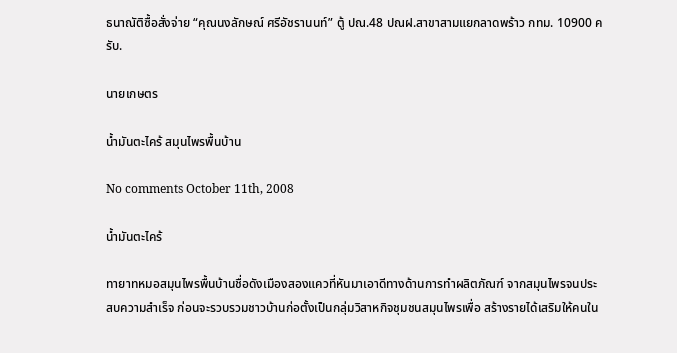ธนาณัติซื้อสั่งจ่าย “คุณนงลักษณ์ ศรีอัชรานนท์” ตู้ ปณ.48 ปณฝ.สาขาสามแยกลาดพร้าว กทม. 10900 ครับ.

นายเกษตร

น้ำมันตะไคร้ สมุนไพรพื้นบ้าน

No comments October 11th, 2008

น้ำมันตะไคร้

ทายาทหมอสมุนไพรพื้นบ้านชื่อดังเมืองสองแควที่หันมาเอาดีทางด้านการทำผลิตภัณฑ์ จากสมุนไพรจนประสบความสำเร็จ ก่อนจะรวบรวมชาวบ้านก่อตั้งเป็นกลุ่มวิสาหกิจชุมชนสมุนไพรเพื่อ สร้างรายได้เสริมให้คนใน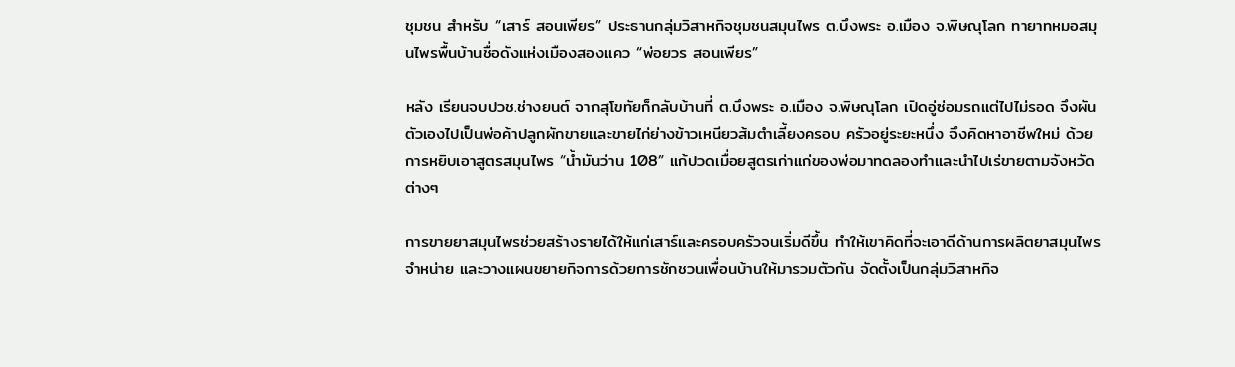ชุมชน สำหรับ “เสาร์ สอนเพียร” ประธานกลุ่มวิสาหกิจชุมชนสมุนไพร ต.บึงพระ อ.เมือง จ.พิษณุโลก ทายาทหมอสมุนไพรพื้นบ้านชื่อดังแห่งเมืองสองแคว “พ่อยวร สอนเพียร”

หลัง เรียนจบปวช.ช่างยนต์ จากสุโขทัยก็กลับบ้านที่ ต.บึงพระ อ.เมือง จ.พิษณุโลก เปิดอู่ซ่อมรถแต่ไปไม่รอด จึงผันตัวเองไปเป็นพ่อค้าปลูกผักขายและขายไก่ย่างข้าวเหนียวส้มตำเลี้ยงครอบ ครัวอยู่ระยะหนึ่ง จึงคิดหาอาชีพใหม่ ด้วยการหยิบเอาสูตรสมุนไพร “น้ำมันว่าน 108” แก้ปวดเมื่อยสูตรเก่าแก่ของพ่อมาทดลองทำและนำไปเร่ขายตามจังหวัดต่างๆ

การขายยาสมุนไพรช่วยสร้างรายได้ให้แก่เสาร์และครอบครัวจนเริ่มดีขึ้น ทำให้เขาคิดที่จะเอาดีด้านการผลิตยาสมุนไพรจำหน่าย และวางแผนขยายกิจการด้วยการชักชวนเพื่อนบ้านให้มารวมตัวกัน จัดตั้งเป็นกลุ่มวิสาหกิจ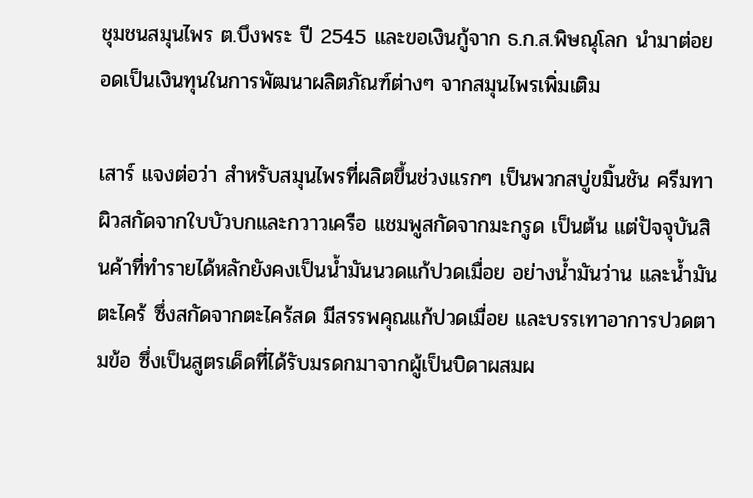ชุมชนสมุนไพร ต.บึงพระ ปี 2545 และขอเงินกู้จาก ธ.ก.ส.พิษณุโลก นำมาต่อยอดเป็นเงินทุนในการพัฒนาผลิตภัณฑ์ต่างๆ จากสมุนไพรเพิ่มเติม

เสาร์ แจงต่อว่า สำหรับสมุนไพรที่ผลิตขึ้นช่วงแรกๆ เป็นพวกสบู่ขมิ้นชัน ครีมทาผิวสกัดจากใบบัวบกและกวาวเครือ แชมพูสกัดจากมะกรูด เป็นต้น แต่ปัจจุบันสินค้าที่ทำรายได้หลักยังคงเป็นน้ำมันนวดแก้ปวดเมื่อย อย่างน้ำมันว่าน และน้ำมันตะไคร้ ซึ่งสกัดจากตะไคร้สด มีสรรพคุณแก้ปวดเมื่อย และบรรเทาอาการปวดตามข้อ ซึ่งเป็นสูตรเด็ดที่ได้รับมรดกมาจากผู้เป็นบิดาผสมผ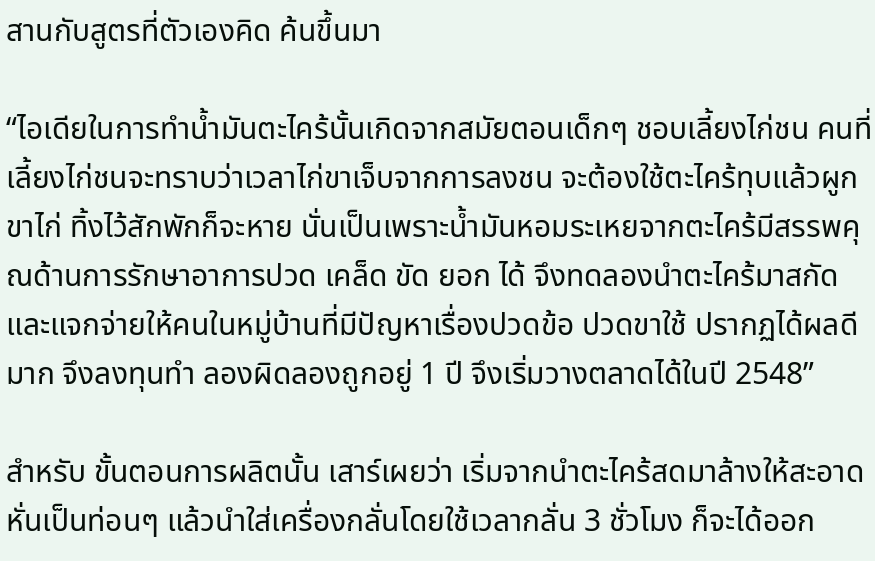สานกับสูตรที่ตัวเองคิด ค้นขึ้นมา

“ไอเดียในการทำน้ำมันตะไคร้นั้นเกิดจากสมัยตอนเด็กๆ ชอบเลี้ยงไก่ชน คนที่เลี้ยงไก่ชนจะทราบว่าเวลาไก่ขาเจ็บจากการลงชน จะต้องใช้ตะไคร้ทุบแล้วผูกขาไก่ ทิ้งไว้สักพักก็จะหาย นั่นเป็นเพราะน้ำมันหอมระเหยจากตะไคร้มีสรรพคุณด้านการรักษาอาการปวด เคล็ด ขัด ยอก ได้ จึงทดลองนำตะไคร้มาสกัด และแจกจ่ายให้คนในหมู่บ้านที่มีปัญหาเรื่องปวดข้อ ปวดขาใช้ ปรากฏได้ผลดีมาก จึงลงทุนทำ ลองผิดลองถูกอยู่ 1 ปี จึงเริ่มวางตลาดได้ในปี 2548”

สำหรับ ขั้นตอนการผลิตนั้น เสาร์เผยว่า เริ่มจากนำตะไคร้สดมาล้างให้สะอาด หั่นเป็นท่อนๆ แล้วนำใส่เครื่องกลั่นโดยใช้เวลากลั่น 3 ชั่วโมง ก็จะได้ออก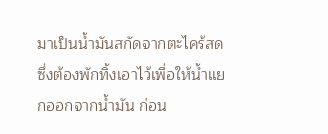มาเป็นน้ำมันสกัดจากตะไคร้สด ซึ่งต้องพักทิ้งเอาไว้เพื่อให้น้ำแยกออกจากน้ำมัน ก่อน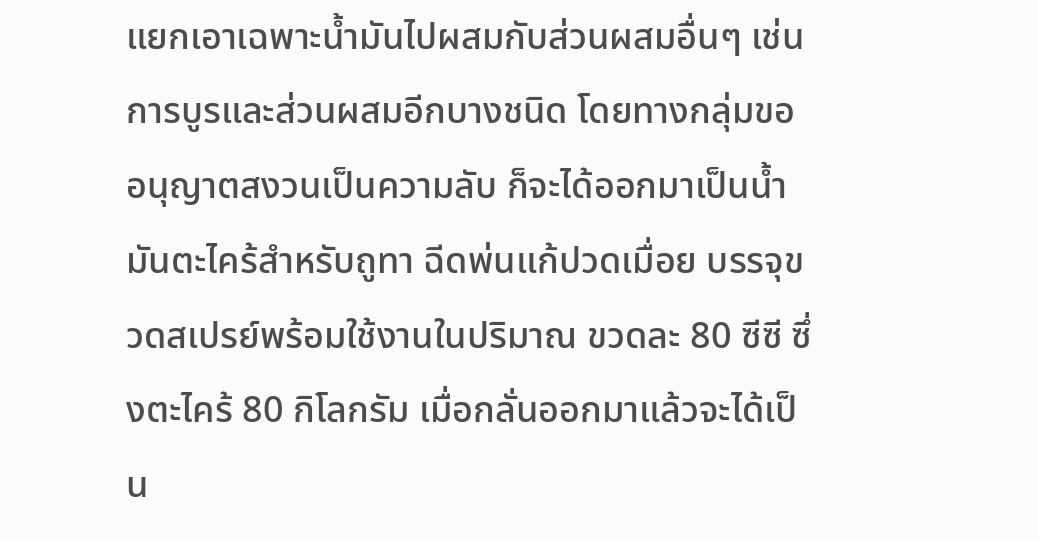แยกเอาเฉพาะน้ำมันไปผสมกับส่วนผสมอื่นๆ เช่น การบูรและส่วนผสมอีกบางชนิด โดยทางกลุ่มขออนุญาตสงวนเป็นความลับ ก็จะได้ออกมาเป็นน้ำมันตะไคร้สำหรับถูทา ฉีดพ่นแก้ปวดเมื่อย บรรจุขวดสเปรย์พร้อมใช้งานในปริมาณ ขวดละ 80 ซีซี ซึ่งตะไคร้ 80 กิโลกรัม เมื่อกลั่นออกมาแล้วจะได้เป็น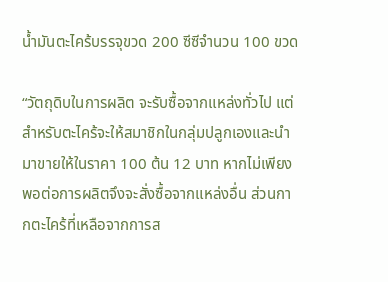น้ำมันตะไคร้บรรจุขวด 200 ซีซีจำนวน 100 ขวด

“วัตถุดิบในการผลิต จะรับซื้อจากแหล่งทั่วไป แต่สำหรับตะไคร้จะให้สมาชิกในกลุ่มปลูกเองและนำมาขายให้ในราคา 100 ต้น 12 บาท หากไม่เพียงพอต่อการผลิตจึงจะสั่งซื้อจากแหล่งอื่น ส่วนกากตะไคร้ที่เหลือจากการส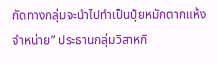กัดทางกลุ่มจะนำไปทำเป็นปุ๋ยหมักตากแห้ง จำหน่าย” ประธานกลุ่มวิสาหกิ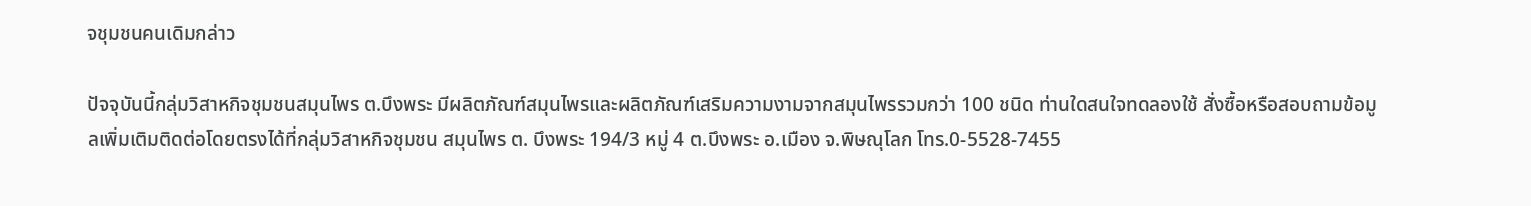จชุมชนคนเดิมกล่าว

ปัจจุบันนี้กลุ่มวิสาหกิจชุมชนสมุนไพร ต.บึงพระ มีผลิตภัณฑ์สมุนไพรและผลิตภัณฑ์เสริมความงามจากสมุนไพรรวมกว่า 100 ชนิด ท่านใดสนใจทดลองใช้ สั่งซื้อหรือสอบถามข้อมูลเพิ่มเติมติดต่อโดยตรงได้ที่กลุ่มวิสาหกิจชุมชน สมุนไพร ต. บึงพระ 194/3 หมู่ 4 ต.บึงพระ อ.เมือง จ.พิษณุโลก โทร.0-5528-7455